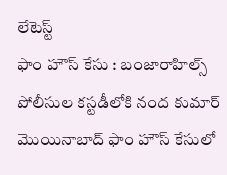లేటెస్ట్
ఫాం హౌస్ కేసు : బంజారాహిల్స్ పోలీసుల కస్టడీలోకి నంద కుమార్
మొయినాబాద్ ఫాం హౌస్ కేసులో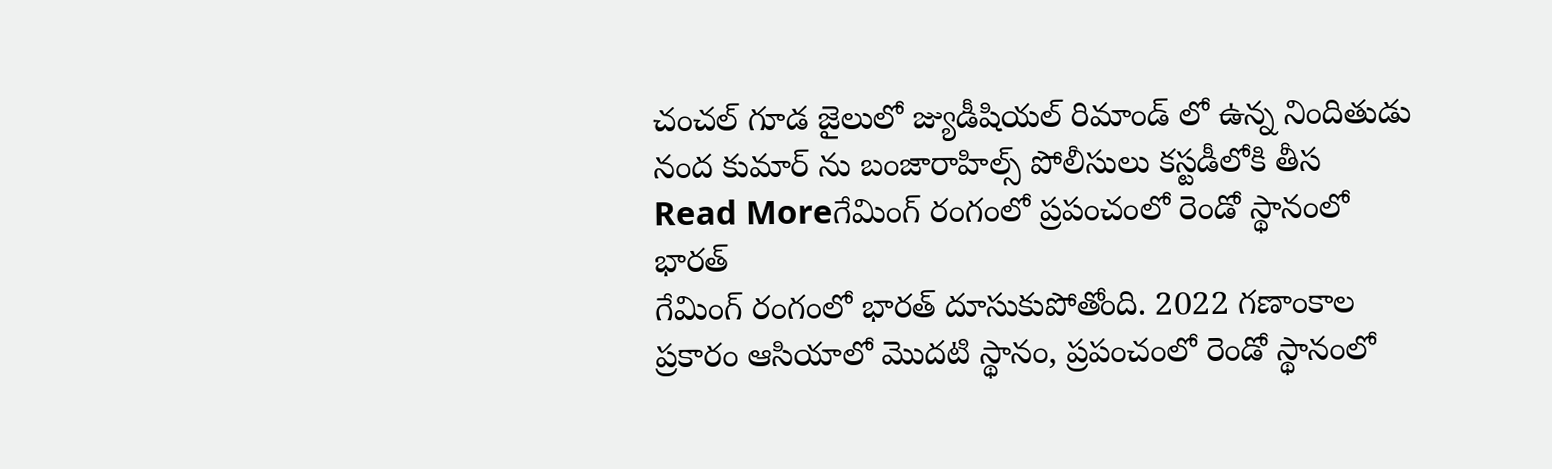చంచల్ గూడ జైలులో జ్యుడీషియల్ రిమాండ్ లో ఉన్న నిందితుడు నంద కుమార్ ను బంజారాహిల్స్ పోలీసులు కస్టడీలోకి తీస
Read Moreగేమింగ్ రంగంలో ప్రపంచంలో రెండో స్థానంలో భారత్
గేమింగ్ రంగంలో భారత్ దూసుకుపోతోంది. 2022 గణాంకాల ప్రకారం ఆసియాలో మొదటి స్థానం, ప్రపంచంలో రెండో స్థానంలో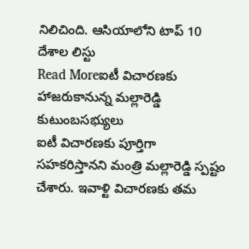నిలిచింది. ఆసియాలోని టాప్ 10 దేశాల లిస్టు
Read Moreఐటీ విచారణకు హాజరుకానున్న మల్లారెడ్డి కుటుంబసభ్యులు
ఐటీ విచారణకు పూర్తిగా సహకరిస్తానని మంత్రి మల్లారెడ్డి స్పష్టం చేశారు. ఇవాళ్టి విచారణకు తమ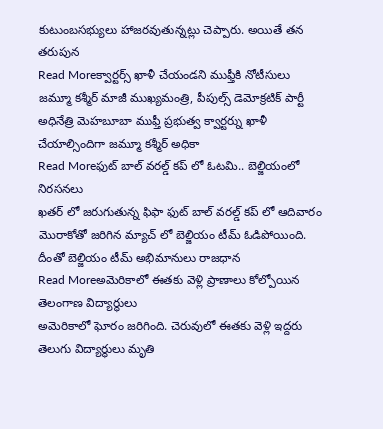కుటుంబసభ్యులు హాజరవుతున్నట్లు చెప్పారు. అయితే తన తరుపున
Read Moreక్వార్టర్స్ ఖాళీ చేయండని ముఫ్తీకి నోటీసులు
జమ్మూ కశ్మీర్ మాజీ ముఖ్యమంత్రి, పీపుల్స్ డెమోక్రటిక్ పార్టీ అధినేత్రి మెహబూబా ముఫ్తీ ప్రభుత్వ క్వార్టర్ను ఖాళీ చేయాల్సిందిగా జమ్మూ కశ్మీర్ అధికా
Read Moreఫుట్ బాల్ వరల్డ్ కప్ లో ఓటమి.. బెల్జియంలో నిరసనలు
ఖతర్ లో జరుగుతున్న ఫిఫా ఫుట్ బాల్ వరల్డ్ కప్ లో ఆదివారం మొరాకోతో జరిగిన మ్యాచ్ లో బెల్జియం టీమ్ ఓడిపోయింది. దీంతో బెల్జియం టీమ్ అభిమానులు రాజధాన
Read Moreఅమెరికాలో ఈతకు వెళ్లి ప్రాణాలు కోల్పోయిన తెలంగాణ విద్యార్థులు
అమెరికాలో ఘోరం జరిగింది. చెరువులో ఈతకు వెళ్లి ఇద్దరు తెలుగు విద్యార్థులు మృతి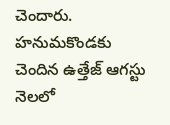చెందారు. హనుమకొండకు చెందిన ఉత్తేజ్ ఆగస్టు నెలలో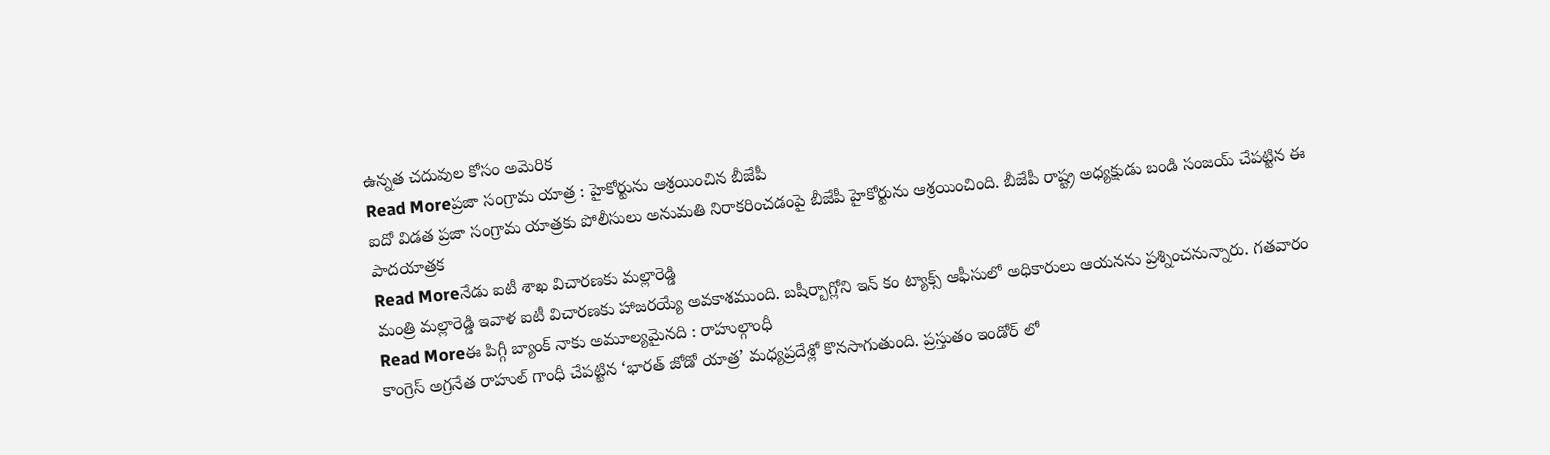ఉన్నత చదువుల కోసం అమెరిక
Read Moreప్రజా సంగ్రామ యాత్ర : హైకోర్టును ఆశ్రయించిన బీజేపీ
ఐదో విడత ప్రజా సంగ్రామ యాత్రకు పోలీసులు అనుమతి నిరాకరించడంపై బీజేపీ హైకోర్టును ఆశ్రయించింది. బీజేపీ రాష్ట్ర అధ్యక్షుడు బండి సంజయ్ చేపట్టిన ఈ పాదయాత్రక
Read Moreనేడు ఐటీ శాఖ విచారణకు మల్లారెడ్డి
మంత్రి మల్లారెడ్డి ఇవాళ ఐటీ విచారణకు హాజరయ్యే అవకాశముంది. బషీర్బాగ్లోని ఇన్ కం ట్యాక్స్ ఆఫీసులో అధికారులు ఆయనను ప్రశ్నించనున్నారు. గతవారం
Read Moreఈ పిగ్గీ బ్యాంక్ నాకు అమూల్యమైనది : రాహుల్గాంధీ
కాంగ్రెస్ అగ్రనేత రాహుల్ గాంధీ చేపట్టిన ‘భారత్ జోడో యాత్ర’ మధ్యప్రదేశ్లో కొనసాగుతుంది. ప్రస్తుతం ఇండోర్ లో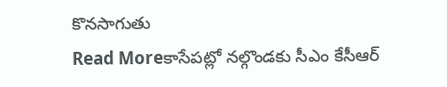కొనసాగుతు
Read Moreకాసేపట్లో నల్గొండకు సీఎం కేసీఆర్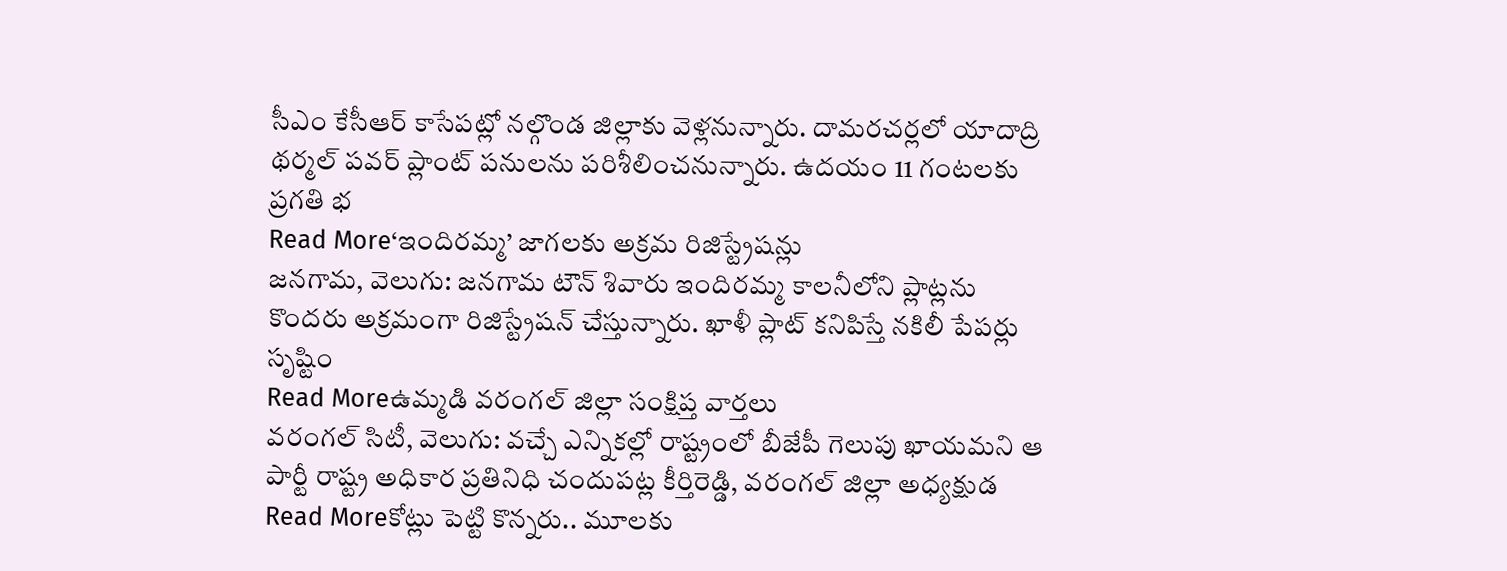సీఎం కేసీఆర్ కాసేపట్లో నల్గొండ జిల్లాకు వెళ్లనున్నారు. దామరచర్లలో యాదాద్రి థర్మల్ పవర్ ప్లాంట్ పనులను పరిశీలించనున్నారు. ఉదయం 11 గంటలకు ప్రగతి భ
Read More‘ఇందిరమ్మ’ జాగలకు అక్రమ రిజిస్ట్రేషన్లు
జనగామ, వెలుగు: జనగామ టౌన్ శివారు ఇందిరమ్మ కాలనీలోని ప్లాట్లను కొందరు అక్రమంగా రిజిస్ట్రేషన్ చేస్తున్నారు. ఖాళీ ప్లాట్ కనిపిస్తే నకిలీ పేపర్లు సృష్టిం
Read Moreఉమ్మడి వరంగల్ జిల్లా సంక్షిప్త వార్తలు
వరంగల్ సిటీ, వెలుగు: వచ్చే ఎన్నికల్లో రాష్ట్రంలో బీజేపీ గెలుపు ఖాయమని ఆ పార్టీ రాష్ట్ర అధికార ప్రతినిధి చందుపట్ల కీర్తిరెడ్డి, వరంగల్ జిల్లా అధ్యక్షుడ
Read Moreకోట్లు పెట్టి కొన్నరు.. మూలకు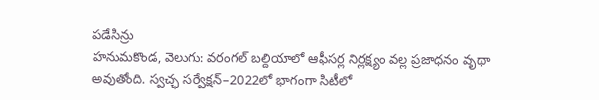పడేసిన్రు
హనుమకొండ, వెలుగు: వరంగల్ బల్దియాలో ఆఫీసర్ల నిర్లక్ష్యం వల్ల ప్రజాధనం వృథా అవుతోంది. స్వచ్ఛ సర్వేక్షన్–2022లో భాగంగా సిటీలో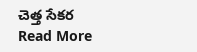చెత్త సేకర
Read More